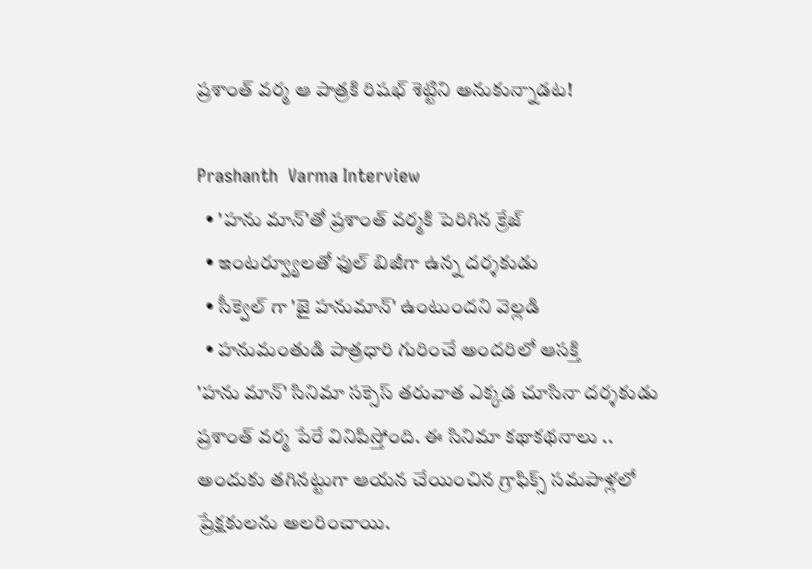ప్రశాంత్ వర్మ ఆ పాత్రకి రిషభ్ శెట్టిని అనుకున్నాడట!

Prashanth  Varma Interview
  • 'హను మాన్'తో ప్రశాంత్ వర్మకి పెరిగిన క్రేజ్
  • ఇంటర్వ్యూలతో ఫుల్ బిజీగా ఉన్న దర్శకుడు
  • సీక్వెల్ గా 'జై హనుమాన్' ఉంటుందని వెల్లడి
  • హనుమంతుడి పాత్రధారి గురించే అందరిలో ఆసక్తి
'హను మాన్' సినిమా సక్సెస్ తరువాత ఎక్కడ చూసినా దర్శకుడు ప్రశాంత్ వర్మ పేరే వినిపిస్తోంది. ఈ సినిమా కథాకథనాలు .. అందుకు తగినట్టుగా ఆయన చేయించిన గ్రాఫిక్స్ సమపాళ్లలో ప్రేక్షకులను అలరించాయి.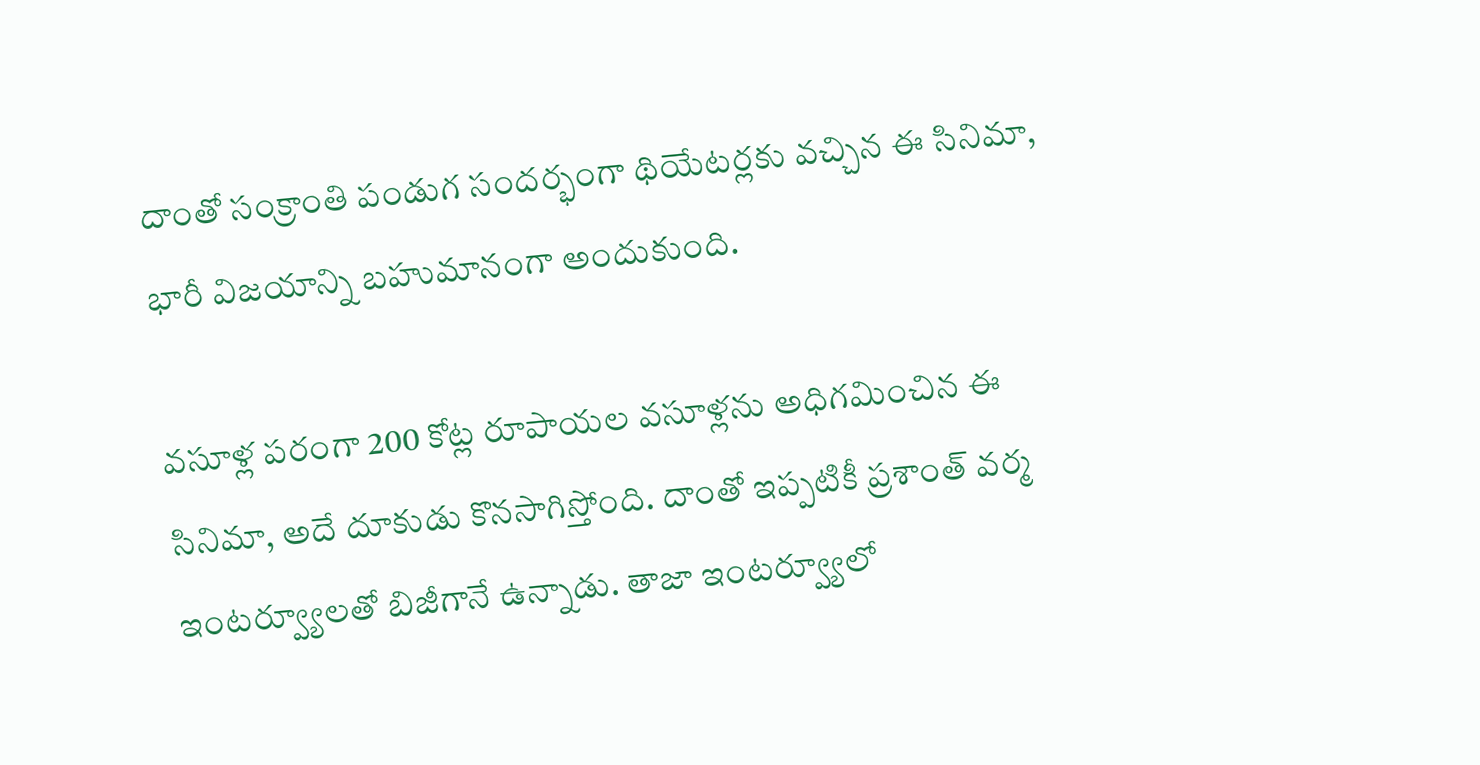దాంతో సంక్రాంతి పండుగ సందర్భంగా థియేటర్లకు వచ్చిన ఈ సినిమా, భారీ విజయాన్ని బహుమానంగా అందుకుంది.

వసూళ్ల పరంగా 200 కోట్ల రూపాయల వసూళ్లను అధిగమించిన ఈ సినిమా, అదే దూకుడు కొనసాగిస్తోంది. దాంతో ఇప్పటికీ ప్రశాంత్ వర్మ ఇంటర్వ్యూలతో బిజీగానే ఉన్నాడు. తాజా ఇంటర్వ్యూలో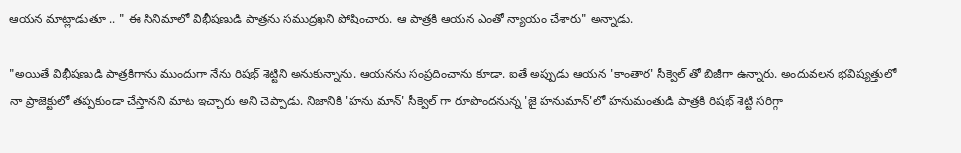ఆయన మాట్లాడుతూ .. " ఈ సినిమాలో విభీషణుడి పాత్రను సముద్రఖని పోషించారు. ఆ పాత్రకి ఆయన ఎంతో న్యాయం చేశారు" అన్నాడు.

"అయితే విభీషణుడి పాత్రకిగాను ముందుగా నేను రిషభ్ శెట్టిని అనుకున్నాను. ఆయనను సంప్రదించాను కూడా. ఐతే అప్పుడు ఆయన 'కాంతార' సీక్వెల్ తో బిజీగా ఉన్నారు. అందువలన భవిష్యత్తులో నా ప్రాజెక్టులో తప్పకుండా చేస్తానని మాట ఇచ్చారు అని చెప్పాడు. నిజానికి 'హను మాన్' సీక్వెల్ గా రూపొందనున్న 'జై హనుమాన్'లో హనుమంతుడి పాత్రకి రిషభ్ శెట్టి సరిగ్గా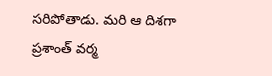సరిపోతాడు. మరి ఆ దిశగా ప్రశాంత్ వర్మ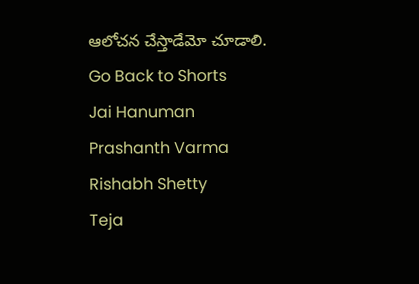ఆలోచన చేస్తాడేమో చూడాలి.
Go Back to Shorts
Jai Hanuman
Prashanth Varma
Rishabh Shetty
Teja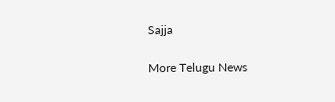Sajja

More Telugu News